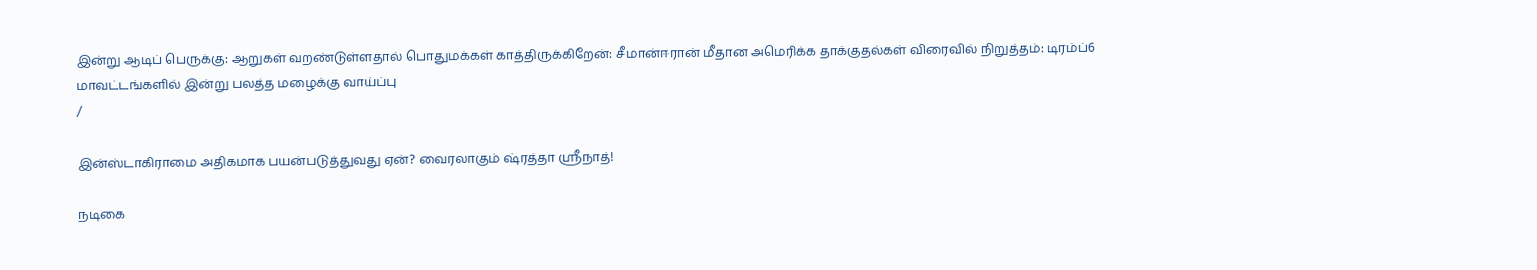இன்று ஆடிப் பெருக்கு: ஆறுகள் வறண்டுள்ளதால் பொதுமக்கள் காத்திருக்கிறேன்: சீமான்ஈரான் மீதான அமெரிக்க தாக்குதல்கள் விரைவில் நிறுத்தம்: டிரம்ப்6 மாவட்டங்களில் இன்று பலத்த மழைக்கு வாய்ப்பு
/

இன்ஸ்டாகிராமை அதிகமாக பயன்படுத்துவது ஏன்? வைரலாகும் ஷ்ரத்தா ஸ்ரீநாத்!

நடிகை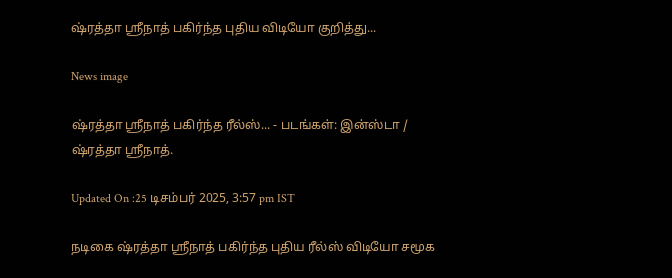ஷ்ரத்தா ஸ்ரீநாத் பகிர்ந்த புதிய விடியோ குறித்து...

News image

ஷ்ரத்தா ஸ்ரீநாத் பகிர்ந்த ரீல்ஸ்... - படங்கள்: இன்ஸ்டா / ஷ்ரத்தா ஸ்ரீநாத்.

Updated On :25 டிசம்பர் 2025, 3:57 pm IST

நடிகை ஷ்ரத்தா ஸ்ரீநாத் பகிர்ந்த புதிய ரீல்ஸ் விடியோ சமூக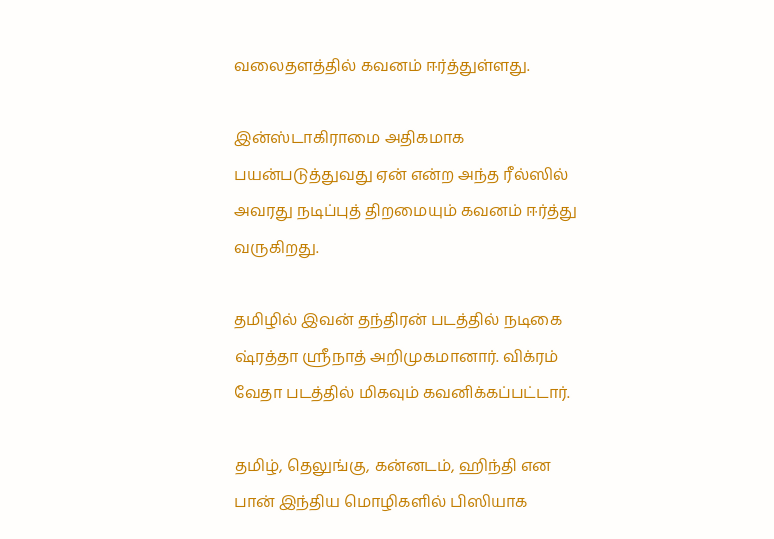வலைதளத்தில் கவனம் ஈர்த்துள்ளது.

இன்ஸ்டாகிராமை அதிகமாக பயன்படுத்துவது ஏன் என்ற அந்த ரீல்ஸில் அவரது நடிப்புத் திறமையும் கவனம் ஈர்த்து வருகிறது.

தமிழில் இவன் தந்திரன் படத்தில் நடிகை ஷ்ரத்தா ஸ்ரீநாத் அறிமுகமானார். விக்ரம் வேதா படத்தில் மிகவும் கவனிக்கப்பட்டார்.

தமிழ், தெலுங்கு, கன்னடம், ஹிந்தி என பான் இந்திய மொழிகளில் பிஸியாக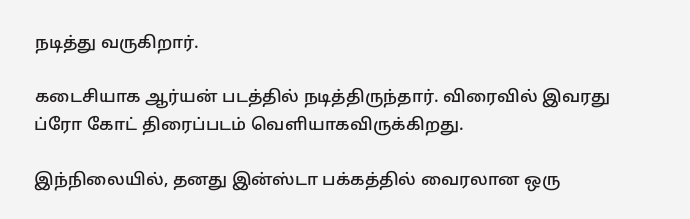நடித்து வருகிறார்.

கடைசியாக ஆர்யன் படத்தில் நடித்திருந்தார். விரைவில் இவரது ப்ரோ கோட் திரைப்படம் வெளியாகவிருக்கிறது.

இந்நிலையில், தனது இன்ஸ்டா பக்கத்தில் வைரலான ஒரு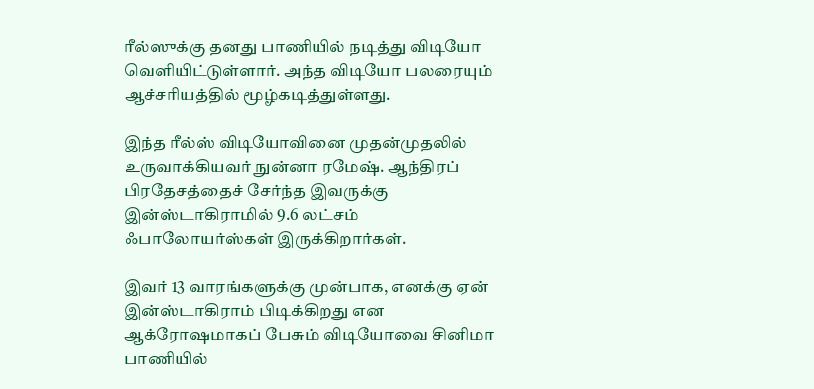ரீல்ஸுக்கு தனது பாணியில் நடித்து விடியோ வெளியிட்டுள்ளார். அந்த விடியோ பலரையும் ஆச்சரியத்தில் மூழ்கடித்துள்ளது.

இந்த ரீல்ஸ் விடியோவினை முதன்முதலில் உருவாக்கியவர் நுன்னா ரமேஷ். ஆந்திரப் பிரதேசத்தைச் சேர்ந்த இவருக்கு இன்ஸ்டாகிராமில் 9.6 லட்சம் ஃபாலோயர்ஸ்கள் இருக்கிறார்கள்.

இவர் 13 வாரங்களுக்கு முன்பாக, எனக்கு ஏன் இன்ஸ்டாகிராம் பிடிக்கிறது என ஆக்ரோஷமாகப் பேசும் விடியோவை சினிமா பாணியில்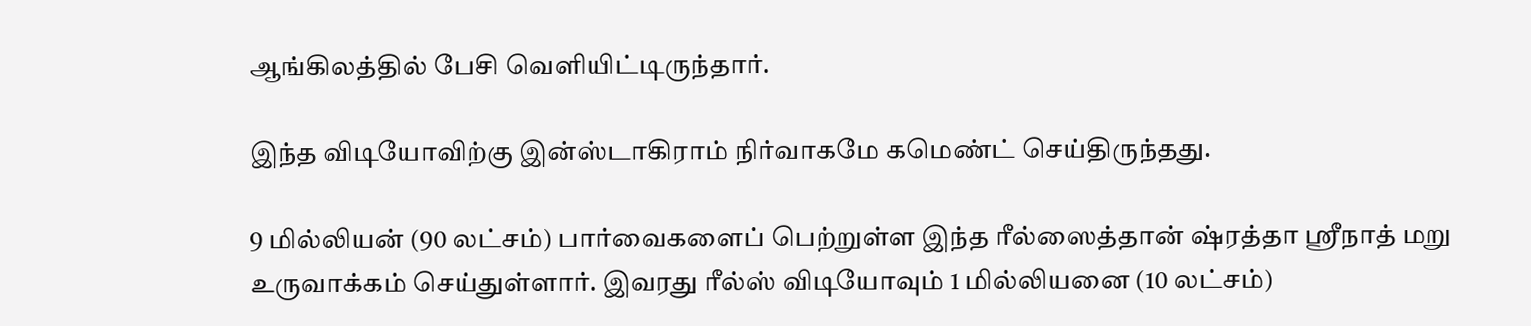ஆங்கிலத்தில் பேசி வெளியிட்டிருந்தார்.

இந்த விடியோவிற்கு இன்ஸ்டாகிராம் நிர்வாகமே கமெண்ட் செய்திருந்தது.

9 மில்லியன் (90 லட்சம்) பார்வைகளைப் பெற்றுள்ள இந்த ரீல்ஸைத்தான் ஷ்ரத்தா ஸ்ரீநாத் மறு உருவாக்கம் செய்துள்ளார். இவரது ரீல்ஸ் விடியோவும் 1 மில்லியனை (10 லட்சம்)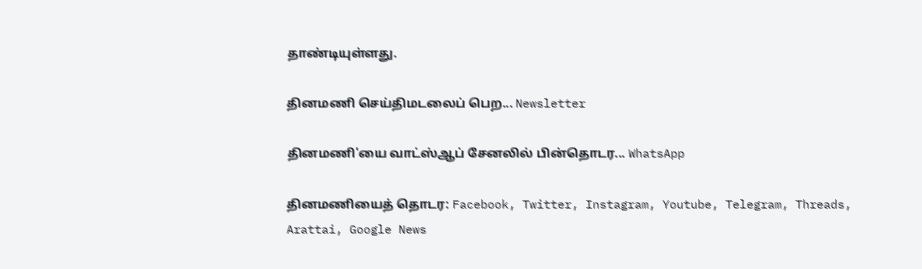தாண்டியுள்ளது.

தினமணி செய்திமடலைப் பெற... Newsletter

தினமணி'யை வாட்ஸ்ஆப் சேனலில் பின்தொடர... WhatsApp

தினமணியைத் தொடர: Facebook, Twitter, Instagram, Youtube, Telegram, Threads, Arattai, Google News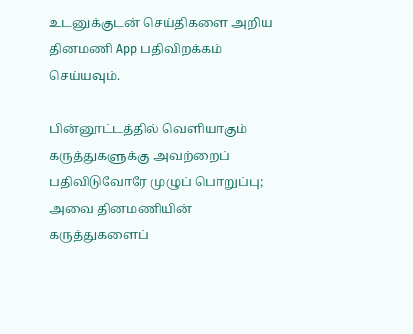உடனுக்குடன் செய்திகளை அறிய தினமணி App பதிவிறக்கம் செய்யவும்.

பின்னூட்டத்தில் வெளியாகும் கருத்துகளுக்கு அவற்றைப் பதிவிடுவோரே முழுப் பொறுப்பு; அவை தினமணியின் கருத்துகளைப்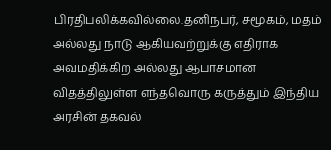பிரதிபலிக்கவில்லை.தனிநபர், சமூகம், மதம் அல்லது நாடு ஆகியவற்றுக்கு எதிராக அவமதிக்கிற அல்லது ஆபாசமான விதத்திலுள்ள எந்தவொரு கருத்தும் இந்திய அரசின் தகவல்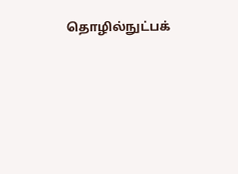தொழில்நுட்பக்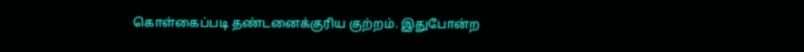கொள்கைப்படி தண்டனைக்குரிய குற்றம். இதுபோன்ற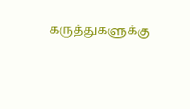கருத்துகளுக்கு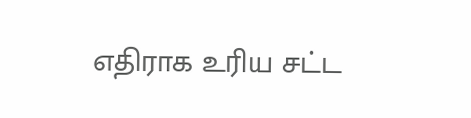எதிராக உரிய சட்ட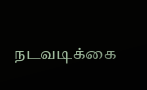நடவடிக்கை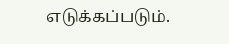எடுக்கப்படும்.